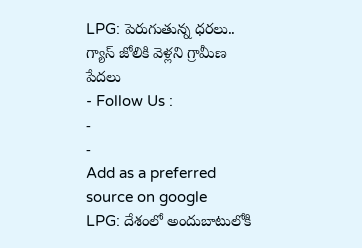LPG: పెరుగుతున్న ధరలు.. గ్యాస్ జోలికి వెళ్లని గ్రామీణ పేదలు
- Follow Us :
-
-
Add as a preferred
source on google
LPG: దేశంలో అందుబాటులోకి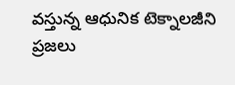వస్తున్న ఆధునిక టెక్నాలజీని ప్రజలు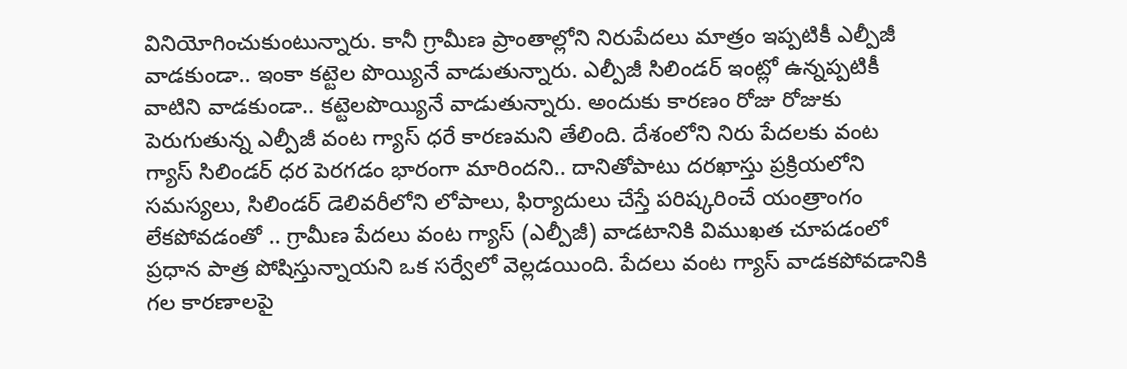వినియోగించుకుంటున్నారు. కానీ గ్రామీణ ప్రాంతాల్లోని నిరుపేదలు మాత్రం ఇప్పటికీ ఎల్పీజీ వాడకుండా.. ఇంకా కట్టెల పొయ్యినే వాడుతున్నారు. ఎల్పీజీ సిలిండర్ ఇంట్లో ఉన్నప్పటికీ వాటిని వాడకుండా.. కట్టెలపొయ్యినే వాడుతున్నారు. అందుకు కారణం రోజు రోజుకు పెరుగుతున్న ఎల్పీజీ వంట గ్యాస్ ధరే కారణమని తేలింది. దేశంలోని నిరు పేదలకు వంట గ్యాస్ సిలిండర్ ధర పెరగడం భారంగా మారిందని.. దానితోపాటు దరఖాస్తు ప్రక్రియలోని సమస్యలు, సిలిండర్ డెలివరీలోని లోపాలు, ఫిర్యాదులు చేస్తే పరిష్కరించే యంత్రాంగం లేకపోవడంతో .. గ్రామీణ పేదలు వంట గ్యాస్ (ఎల్పీజీ) వాడటానికి విముఖత చూపడంలో ప్రధాన పాత్ర పోషిస్తున్నాయని ఒక సర్వేలో వెల్లడయింది. పేదలు వంట గ్యాస్ వాడకపోవడానికి గల కారణాలపై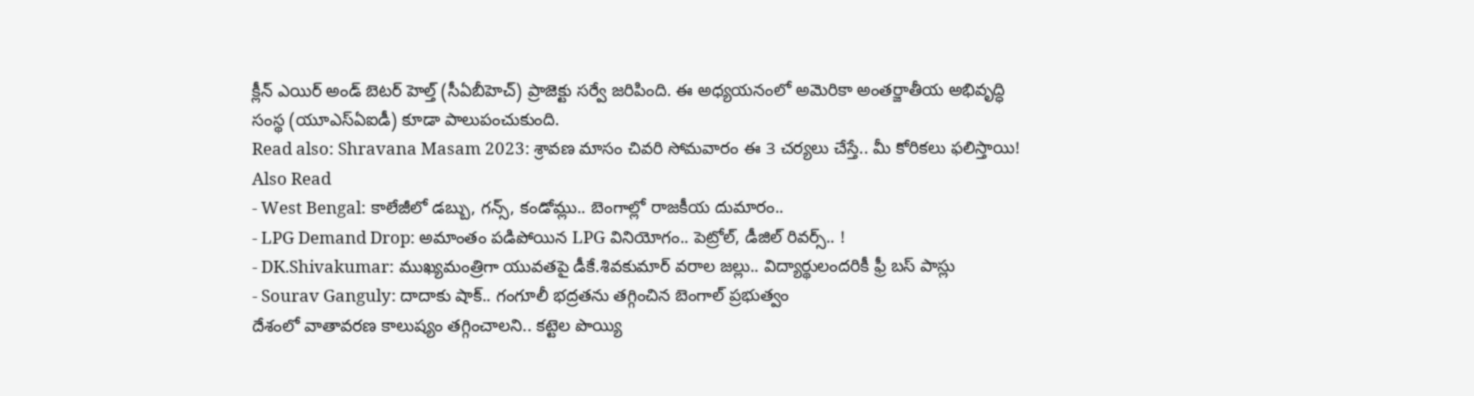క్లీన్ ఎయిర్ అండ్ బెటర్ హెల్త్ (సీఏబీహెచ్) ప్రాజెక్టు సర్వే జరిపింది. ఈ అధ్యయనంలో అమెరికా అంతర్జాతీయ అభివృద్ధి సంస్థ (యూఎస్ఏఐడీ) కూడా పాలుపంచుకుంది.
Read also: Shravana Masam 2023: శ్రావణ మాసం చివరి సోమవారం ఈ 3 చర్యలు చేస్తే.. మీ కోరికలు ఫలిస్తాయి!
Also Read
- West Bengal: కాలేజీలో డబ్బు, గన్స్, కండోమ్లు.. బెంగాల్లో రాజకీయ దుమారం..
- LPG Demand Drop: అమాంతం పడిపోయిన LPG వినియోగం.. పెట్రోల్, డీజిల్ రివర్స్.. !
- DK.Shivakumar: ముఖ్యమంత్రిగా యువతపై డీకే.శివకుమార్ వరాల జల్లు.. విద్యార్థులందరికీ ఫ్రీ బస్ పాస్లు
- Sourav Ganguly: దాదాకు షాక్.. గంగూలీ భద్రతను తగ్గించిన బెంగాల్ ప్రభుత్వం
దేశంలో వాతావరణ కాలుష్యం తగ్గించాలని.. కట్టెల పొయ్యి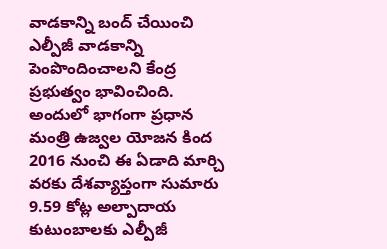వాడకాన్ని బంద్ చేయించి ఎల్పీజీ వాడకాన్ని పెంపొందించాలని కేంద్ర ప్రభుత్వం భావించింది. అందులో భాగంగా ప్రధాన మంత్రి ఉజ్వల యోజన కింద 2016 నుంచి ఈ ఏడాది మార్చి వరకు దేశవ్యాప్తంగా సుమారు 9.59 కోట్ల అల్పాదాయ కుటుంబాలకు ఎల్పీజీ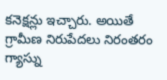కనెక్షన్లు ఇచ్చారు. అయితే గ్రామీణ నిరుపేదలు నిరంతరం గ్యాస్ను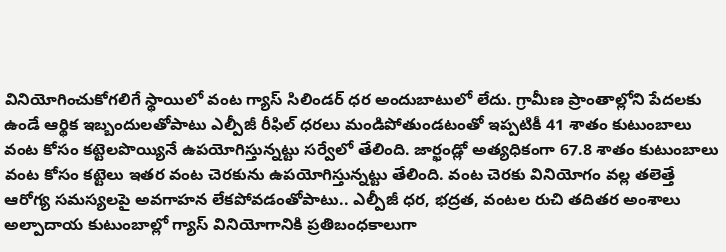వినియోగించుకోగలిగే స్థాయిలో వంట గ్యాస్ సిలిండర్ ధర అందుబాటులో లేదు. గ్రామీణ ప్రాంతాల్లోని పేదలకు ఉండే ఆర్థిక ఇబ్బందులతోపాటు ఎల్పీజీ రీఫిల్ ధరలు మండిపోతుండటంతో ఇప్పటికీ 41 శాతం కుటుంబాలు వంట కోసం కట్టెలపొయ్యినే ఉపయోగిస్తున్నట్టు సర్వేలో తేలింది. జార్ఖండ్లో అత్యధికంగా 67.8 శాతం కుటుంబాలు వంట కోసం కట్టెలు ఇతర వంట చెరకును ఉపయోగిస్తున్నట్టు తేలింది. వంట చెరకు వినియోగం వల్ల తలెత్తే ఆరోగ్య సమస్యలపై అవగాహన లేకపోవడంతోపాటు.. ఎల్పీజీ ధర, భద్రత, వంటల రుచి తదితర అంశాలు అల్పాదాయ కుటుంబాల్లో గ్యాస్ వినియోగానికి ప్రతిబంధకాలుగా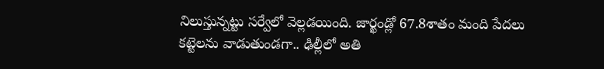నిలుస్తున్నట్టు సర్వేలో వెల్లడయింది. జార్ఖండ్లో 67.8శాతం మంది పేదలు కట్టెలను వాడుతుండగా.. ఢిల్లీలో అతి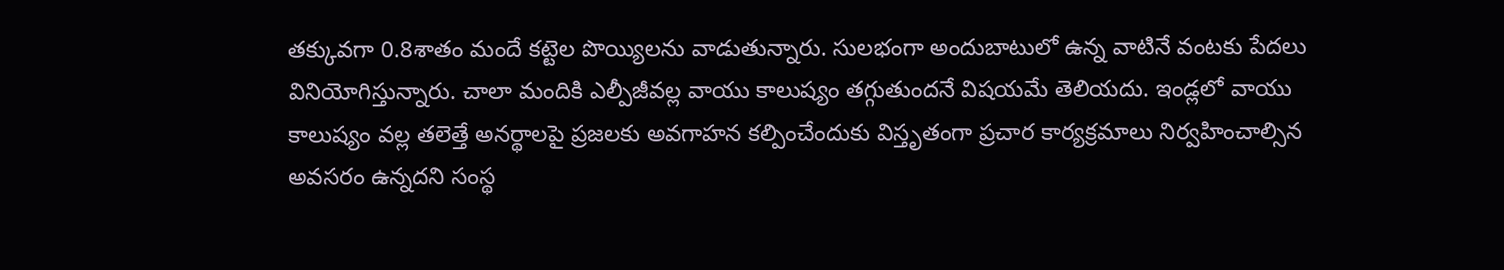తక్కువగా 0.8శాతం మందే కట్టెల పొయ్యిలను వాడుతున్నారు. సులభంగా అందుబాటులో ఉన్న వాటినే వంటకు పేదలు వినియోగిస్తున్నారు. చాలా మందికి ఎల్పీజీవల్ల వాయు కాలుష్యం తగ్గుతుందనే విషయమే తెలియదు. ఇండ్లలో వాయు కాలుష్యం వల్ల తలెత్తే అనర్థాలపై ప్రజలకు అవగాహన కల్పించేందుకు విస్తృతంగా ప్రచార కార్యక్రమాలు నిర్వహించాల్సిన అవసరం ఉన్నదని సంస్థ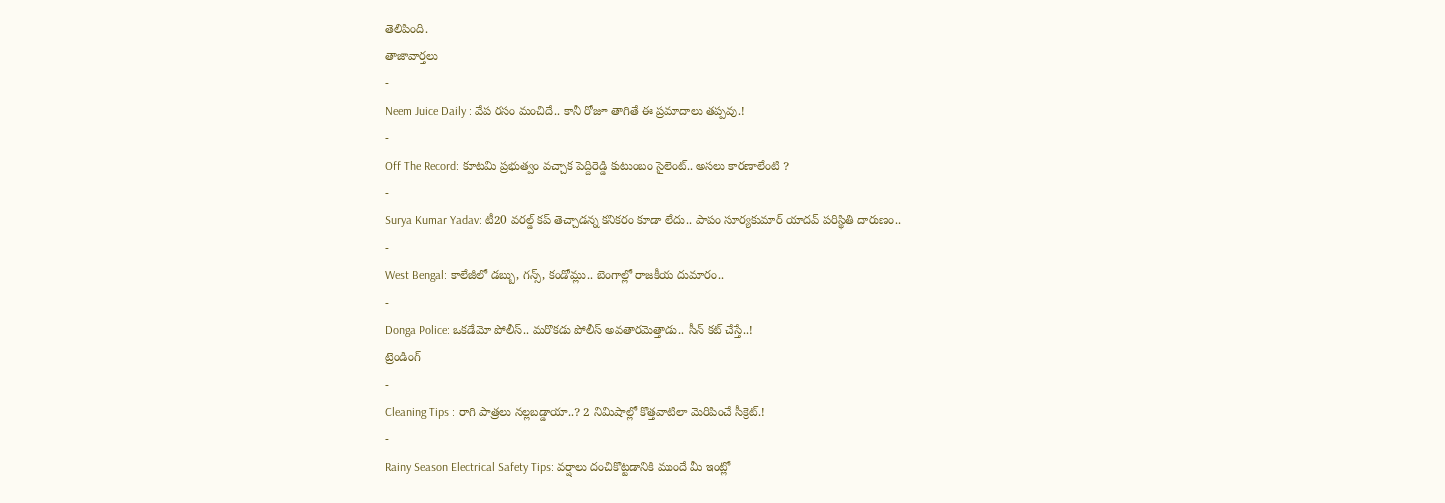తెలిపింది.
తాజావార్తలు
-
Neem Juice Daily : వేప రసం మంచిదే.. కానీ రోజూ తాగితే ఈ ప్రమాదాలు తప్పవు.!
-
Off The Record: కూటమి ప్రభుత్వం వచ్చాక పెద్దిరెడ్డి కుటుంబం సైలెంట్.. అసలు కారణాలేంటి ?
-
Surya Kumar Yadav: టీ20 వరల్డ్ కప్ తెచ్చాడన్న కనికరం కూడా లేదు.. పాపం సూర్యకుమార్ యాదవ్ పరిస్థితి దారుణం..
-
West Bengal: కాలేజీలో డబ్బు, గన్స్, కండోమ్లు.. బెంగాల్లో రాజకీయ దుమారం..
-
Donga Police: ఒకడేమో పోలీస్.. మరొకడు పోలీస్ అవతారమెత్తాడు.. సీన్ కట్ చేస్తే..!
ట్రెండింగ్
-
Cleaning Tips : రాగి పాత్రలు నల్లబడ్డాయా..? 2 నిమిషాల్లో కొత్తవాటిలా మెరిపించే సీక్రెట్.!
-
Rainy Season Electrical Safety Tips: వర్షాలు దంచికొట్టడానికి ముందే మీ ఇంట్లో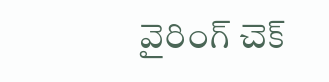వైరింగ్ చెక్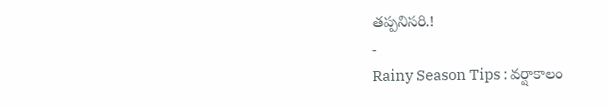తప్పనిసరి.!
-
Rainy Season Tips : వర్షాకాలం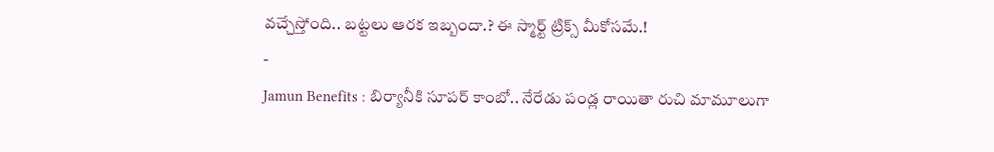వచ్చేస్తోంది.. బట్టలు ఆరక ఇబ్బందా.? ఈ స్మార్ట్ ట్రిక్స్ మీకోసమే.!
-
Jamun Benefits : బిర్యానీకి సూపర్ కాంబో.. నేరేడు పండ్ల రాయితా రుచి మామూలుగా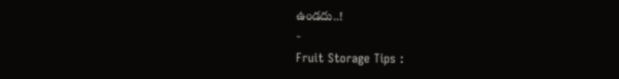ఉండదు..!
-
Fruit Storage Tips :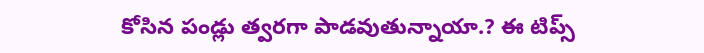కోసిన పండ్లు త్వరగా పాడవుతున్నాయా.? ఈ టిప్స్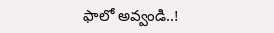ఫాలో అవ్వండి..!